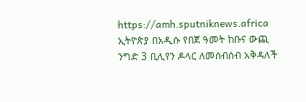https://amh.sputniknews.africa
ኢትዮጵያ በአዲሱ የበጀ ዓመት ከቡና ውጪ ንግድ 3 ቢሊየን ዶላር ለመሰብሰብ አቅዳለች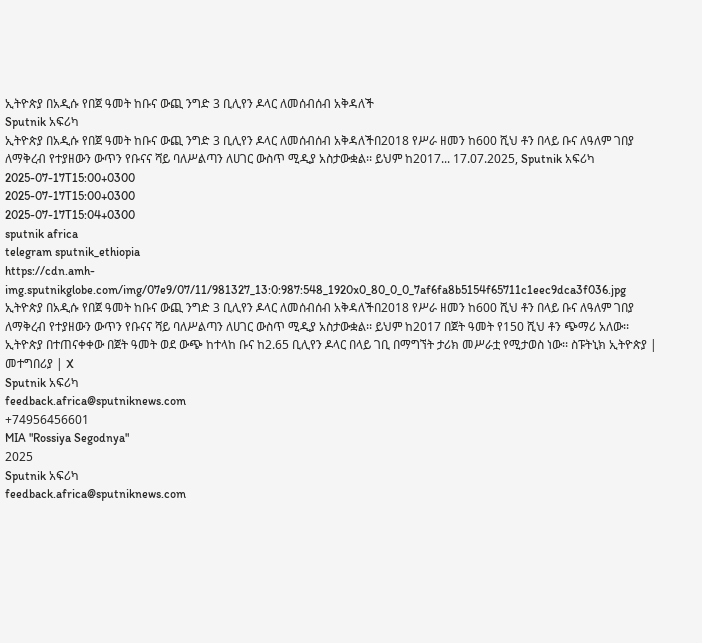ኢትዮጵያ በአዲሱ የበጀ ዓመት ከቡና ውጪ ንግድ 3 ቢሊየን ዶላር ለመሰብሰብ አቅዳለች
Sputnik አፍሪካ
ኢትዮጵያ በአዲሱ የበጀ ዓመት ከቡና ውጪ ንግድ 3 ቢሊየን ዶላር ለመሰብሰብ አቅዳለችበ2018 የሥራ ዘመን ከ600 ሺህ ቶን በላይ ቡና ለዓለም ገበያ ለማቅረብ የተያዘውን ውጥን የቡናና ሻይ ባለሥልጣን ለሀገር ውስጥ ሚዲያ አስታውቋል፡፡ ይህም ከ2017... 17.07.2025, Sputnik አፍሪካ
2025-07-17T15:00+0300
2025-07-17T15:00+0300
2025-07-17T15:04+0300
sputnik africa
telegram sputnik_ethiopia
https://cdn.amh-img.sputnikglobe.com/img/07e9/07/11/981327_13:0:987:548_1920x0_80_0_0_7af6fa8b5154f65711c1eec9dca3f036.jpg
ኢትዮጵያ በአዲሱ የበጀ ዓመት ከቡና ውጪ ንግድ 3 ቢሊየን ዶላር ለመሰብሰብ አቅዳለችበ2018 የሥራ ዘመን ከ600 ሺህ ቶን በላይ ቡና ለዓለም ገበያ ለማቅረብ የተያዘውን ውጥን የቡናና ሻይ ባለሥልጣን ለሀገር ውስጥ ሚዲያ አስታውቋል፡፡ ይህም ከ2017 በጀት ዓመት የ150 ሺህ ቶን ጭማሪ አለው፡፡ ኢትዮጵያ በተጠናቀቀው በጀት ዓመት ወደ ውጭ ከተላከ ቡና ከ2.65 ቢሊየን ዶላር በላይ ገቢ በማግኘት ታሪክ መሥራቷ የሚታወስ ነው፡፡ ስፑትኒክ ኢትዮጵያ | መተግበሪያ | X
Sputnik አፍሪካ
feedback.africa@sputniknews.com
+74956456601
MIA "Rossiya Segodnya"
2025
Sputnik አፍሪካ
feedback.africa@sputniknews.com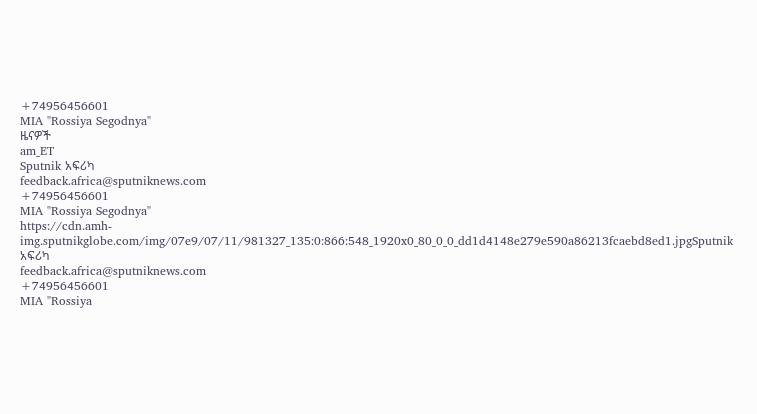+74956456601
MIA "Rossiya Segodnya"
ዜናዎች
am_ET
Sputnik አፍሪካ
feedback.africa@sputniknews.com
+74956456601
MIA "Rossiya Segodnya"
https://cdn.amh-img.sputnikglobe.com/img/07e9/07/11/981327_135:0:866:548_1920x0_80_0_0_dd1d4148e279e590a86213fcaebd8ed1.jpgSputnik አፍሪካ
feedback.africa@sputniknews.com
+74956456601
MIA "Rossiya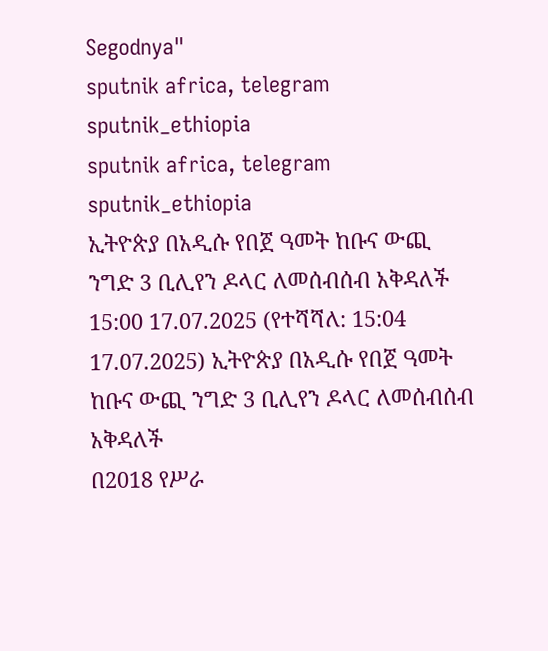Segodnya"
sputnik africa, telegram sputnik_ethiopia
sputnik africa, telegram sputnik_ethiopia
ኢትዮጵያ በአዲሱ የበጀ ዓመት ከቡና ውጪ ንግድ 3 ቢሊየን ዶላር ለመሰብሰብ አቅዳለች
15:00 17.07.2025 (የተሻሻለ: 15:04 17.07.2025) ኢትዮጵያ በአዲሱ የበጀ ዓመት ከቡና ውጪ ንግድ 3 ቢሊየን ዶላር ለመሰብሰብ አቅዳለች
በ2018 የሥራ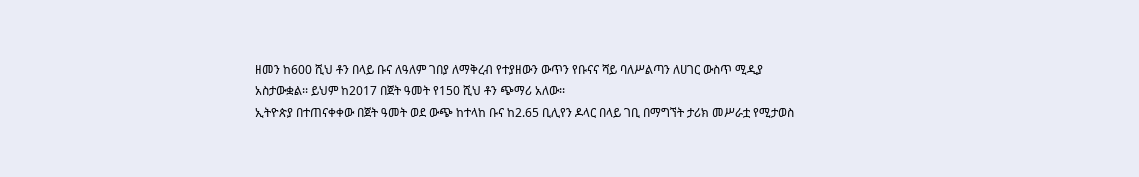ዘመን ከ600 ሺህ ቶን በላይ ቡና ለዓለም ገበያ ለማቅረብ የተያዘውን ውጥን የቡናና ሻይ ባለሥልጣን ለሀገር ውስጥ ሚዲያ አስታውቋል፡፡ ይህም ከ2017 በጀት ዓመት የ150 ሺህ ቶን ጭማሪ አለው፡፡
ኢትዮጵያ በተጠናቀቀው በጀት ዓመት ወደ ውጭ ከተላከ ቡና ከ2.65 ቢሊየን ዶላር በላይ ገቢ በማግኘት ታሪክ መሥራቷ የሚታወስ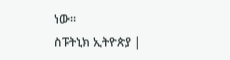ነው፡፡
ስፑትኒክ ኢትዮጵያ |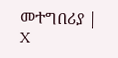መተግበሪያ | X